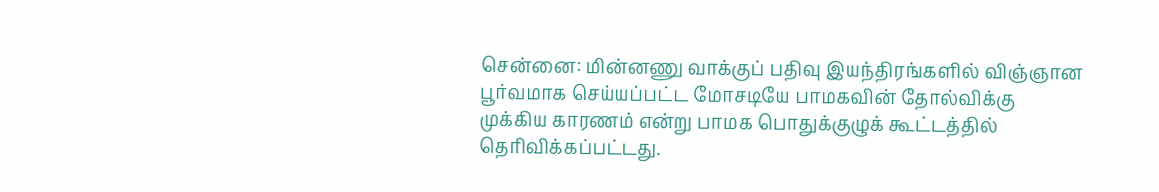சென்னை: மின்னணு வாக்குப் பதிவு இயந்திரங்களில் விஞ்ஞான பூர்வமாக செய்யப்பட்ட மோசடியே பாமகவின் தோல்விக்கு முக்கிய காரணம் என்று பாமக பொதுக்குழுக் கூட்டத்தில் தெரிவிக்கப்பட்டது.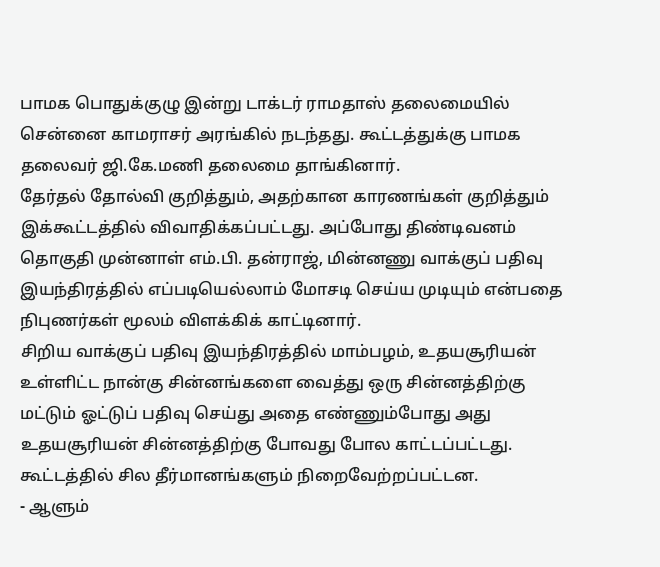பாமக பொதுக்குழு இன்று டாக்டர் ராமதாஸ் தலைமையில் சென்னை காமராசர் அரங்கில் நடந்தது. கூட்டத்துக்கு பாமக தலைவர் ஜி.கே.மணி தலைமை தாங்கினார்.
தேர்தல் தோல்வி குறித்தும், அதற்கான காரணங்கள் குறித்தும் இக்கூட்டத்தில் விவாதிக்கப்பட்டது. அப்போது திண்டிவனம் தொகுதி முன்னாள் எம்.பி. தன்ராஜ், மின்னணு வாக்குப் பதிவு இயந்திரத்தில் எப்படியெல்லாம் மோசடி செய்ய முடியும் என்பதை நிபுணர்கள் மூலம் விளக்கிக் காட்டினார்.
சிறிய வாக்குப் பதிவு இயந்திரத்தில் மாம்பழம், உதயசூரியன் உள்ளிட்ட நான்கு சின்னங்களை வைத்து ஒரு சின்னத்திற்கு மட்டும் ஓட்டுப் பதிவு செய்து அதை எண்ணும்போது அது உதயசூரியன் சின்னத்திற்கு போவது போல காட்டப்பட்டது.
கூட்டத்தில் சில தீர்மானங்களும் நிறைவேற்றப்பட்டன.
- ஆளும்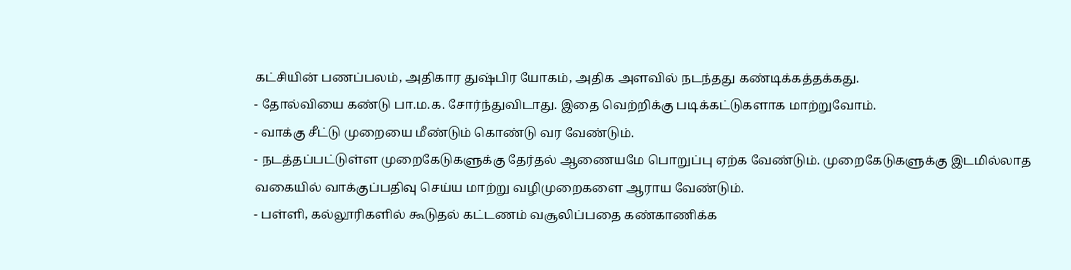கட்சியின் பணப்பலம், அதிகார துஷ்பிர யோகம், அதிக அளவில் நடந்தது கண்டிக்கத்தக்கது.
- தோல்வியை கண்டு பா.ம.க. சோர்ந்துவிடாது. இதை வெற்றிக்கு படிக்கட்டுகளாக மாற்றுவோம்.
- வாக்கு சீட்டு முறையை மீண்டும் கொண்டு வர வேண்டும்.
- நடத்தப்பட்டுள்ள முறைகேடுகளுக்கு தேர்தல் ஆணையமே பொறுப்பு ஏற்க வேண்டும். முறைகேடுகளுக்கு இடமில்லாத வகையில் வாக்குப்பதிவு செய்ய மாற்று வழிமுறைகளை ஆராய வேண்டும்.
- பள்ளி, கல்லூரிகளில் கூடுதல் கட்டணம் வசூலிப்பதை கண்காணிக்க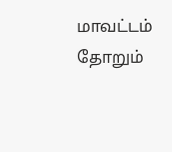மாவட்டம் தோறும்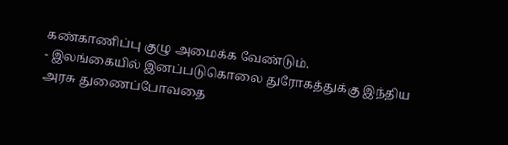கண்காணிப்பு குழு அமைக்க வேண்டும்.
- இலங்கையில் இனப்படுகொலை துரோகத்துக்கு இந்திய அரசு துணைப்போவதை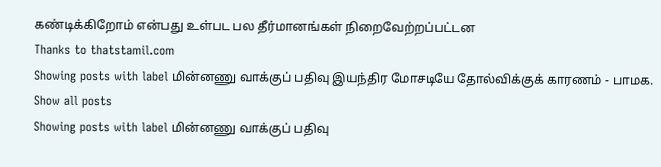கண்டிக்கிறோம் என்பது உள்பட பல தீர்மானங்கள் நிறைவேற்றப்பட்டன
Thanks to thatstamil.com
Showing posts with label மின்னணு வாக்குப் பதிவு இயந்திர மோசடியே தோல்விக்குக் காரணம் - பாமக. Show all posts
Showing posts with label மின்னணு வாக்குப் பதிவு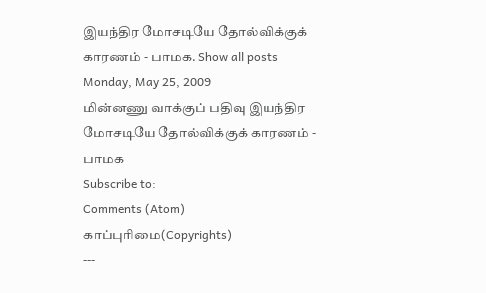இயந்திர மோசடியே தோல்விக்குக் காரணம் - பாமக. Show all posts
Monday, May 25, 2009
மின்னணு வாக்குப் பதிவு இயந்திர மோசடியே தோல்விக்குக் காரணம் - பாமக
Subscribe to:
Comments (Atom)
காப்புரிமை(Copyrights)
---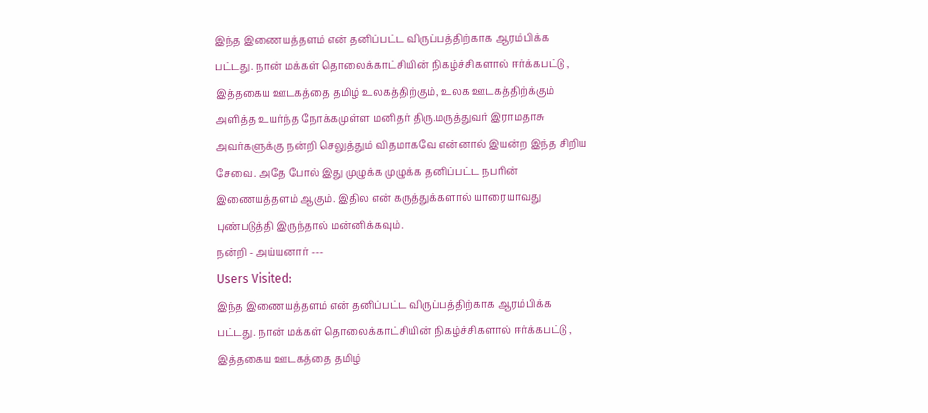இந்த இணையத்தளம் என் தனிப்பட்ட விருப்பத்திற்காக ஆரம்பிக்க பட்டது. நான் மக்கள் தொலைக்காட்சியின் நிகழ்ச்சிகளால் ஈர்க்கபட்டு , இத்தகைய ஊடகத்தை தமிழ் உலகத்திற்கும், உலக ஊடகத்திற்க்கும் அளித்த உயர்ந்த நோக்கமுள்ள மனிதர் திரு.மருத்துவர் இராமதாசு அவர்களுக்கு நன்றி செலுத்தும் விதமாகவே என்னால் இயன்ற இந்த சிறிய சேவை. அதே போல் இது முழுக்க முழுக்க தனிப்பட்ட நபரின் இணையத்தளம் ஆகும். இதில என் கருத்துக்களால் யாரையாவது புண்படுத்தி இருந்தால் மன்னிக்கவும்.
நன்றி - அய்யனார் ---
Users Visited:
இந்த இணையத்தளம் என் தனிப்பட்ட விருப்பத்திற்காக ஆரம்பிக்க பட்டது. நான் மக்கள் தொலைக்காட்சியின் நிகழ்ச்சிகளால் ஈர்க்கபட்டு , இத்தகைய ஊடகத்தை தமிழ்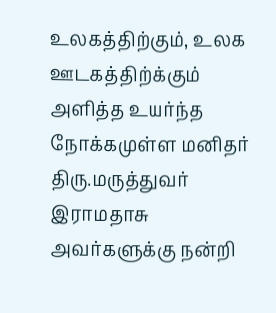உலகத்திற்கும், உலக ஊடகத்திற்க்கும் அளித்த உயர்ந்த நோக்கமுள்ள மனிதர் திரு.மருத்துவர் இராமதாசு அவர்களுக்கு நன்றி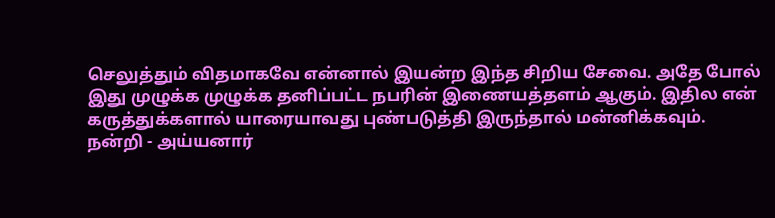செலுத்தும் விதமாகவே என்னால் இயன்ற இந்த சிறிய சேவை. அதே போல் இது முழுக்க முழுக்க தனிப்பட்ட நபரின் இணையத்தளம் ஆகும். இதில என் கருத்துக்களால் யாரையாவது புண்படுத்தி இருந்தால் மன்னிக்கவும்.
நன்றி - அய்யனார்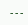---